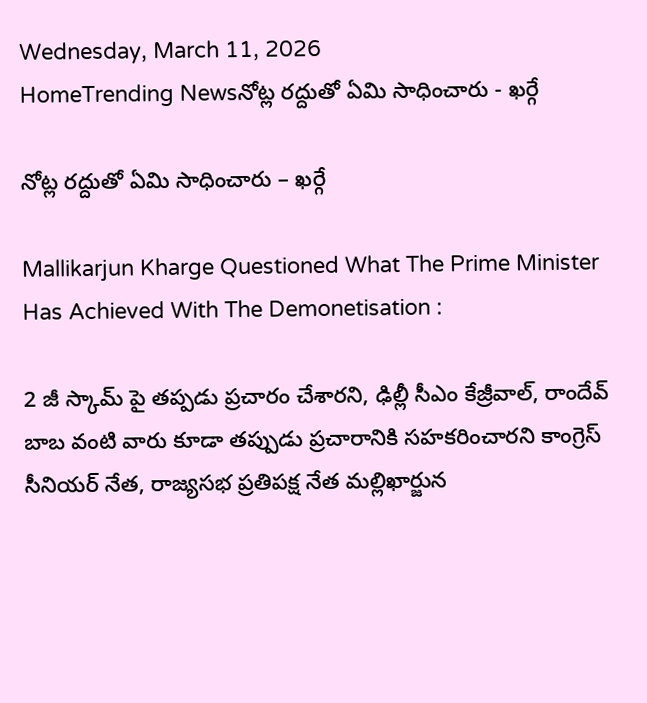Wednesday, March 11, 2026
HomeTrending Newsనోట్ల రద్దుతో ఏమి సాధించారు - ఖర్గే

నోట్ల రద్దుతో ఏమి సాధించారు – ఖర్గే

Mallikarjun Kharge Questioned What The Prime Minister Has Achieved With The Demonetisation :

2 జీ స్కామ్ పై తప్పడు ప్రచారం చేశారని, ఢిల్లీ సీఎం కేజ్రీవాల్, రాందేవ్ బాబ వంటి వారు కూడా తప్పుడు ప్రచారానికి సహకరించారని కాంగ్రెస్ సీనియర్ నేత, రాజ్యసభ ప్రతిపక్ష నేత మల్లిఖార్జున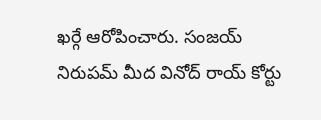ఖర్గే ఆరోపించారు. సంజయ్ నిరుపమ్ మీద వినోద్ రాయ్ కోర్టు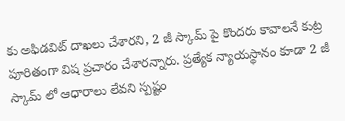కు అఫిడవిట్ దాఖలు చేశారని, 2 జీ స్కామ్ పై కొందరు కావాలనే కుట్ర పూరితంగా విష ప్రచారం చేశారన్నారు. ప్రత్యేక న్యాయస్థానం కూడా 2 జీ స్కామ్ లో ఆధారాలు లేవని స్పష్టం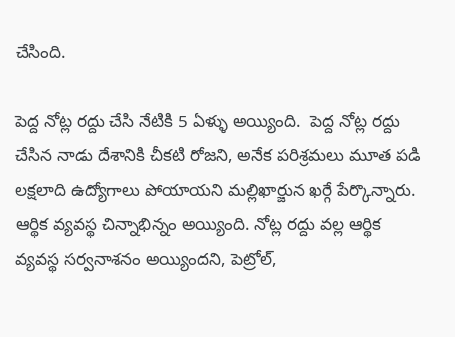చేసింది.

పెద్ద నోట్ల రద్దు చేసి నేటికి 5 ఏళ్ళు అయ్యింది.  పెద్ద నోట్ల రద్దు చేసిన నాడు దేశానికి చీకటి రోజని, అనేక పరిశ్రమలు మూత పడి లక్షలాది ఉద్యోగాలు పోయాయని మల్లిఖార్జున ఖర్గే పేర్కొన్నారు. ఆర్థిక వ్యవస్థ చిన్నాభిన్నం అయ్యింది. నోట్ల రద్దు వల్ల ఆర్థిక వ్యవస్థ సర్వనాశనం అయ్యిందని, పెట్రోల్,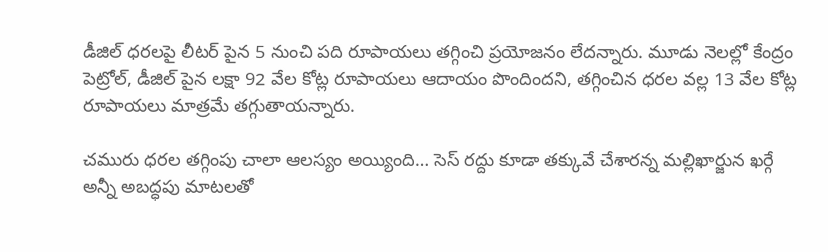డీజిల్ ధరలపై లీటర్ పైన 5 నుంచి పది రూపాయలు తగ్గించి ప్రయోజనం లేదన్నారు. మూడు నెలల్లో కేంద్రం పెట్రోల్, డీజిల్ పైన లక్షా 92 వేల కోట్ల రూపాయలు ఆదాయం పొందిందని, తగ్గించిన ధరల వల్ల 13 వేల కోట్ల రూపాయలు మాత్రమే తగ్గుతాయన్నారు.

చమురు ధరల తగ్గింపు చాలా ఆలస్యం అయ్యింది… సెస్ రద్దు కూడా తక్కువే చేశారన్న మల్లిఖార్జున ఖర్గే అన్నీ అబద్ధపు మాటలతో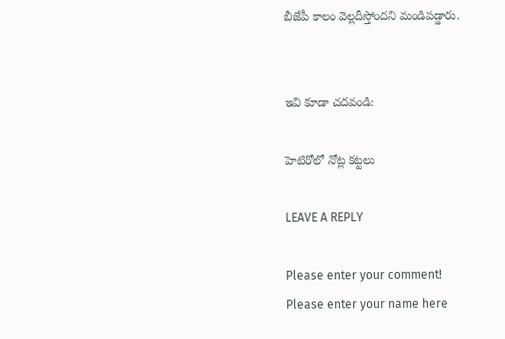బీజేపీ కాలం వెల్లదీస్తోందని మండిపడ్డారు.


ఇవి కూడా చదవండి:

హెటిరోలో నోట్ల కట్టలు

LEAVE A REPLY

Please enter your comment!
Please enter your name here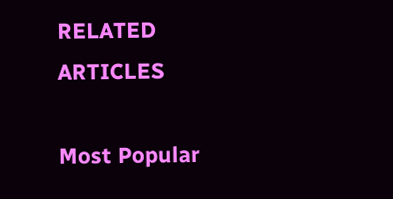RELATED ARTICLES

Most Popular